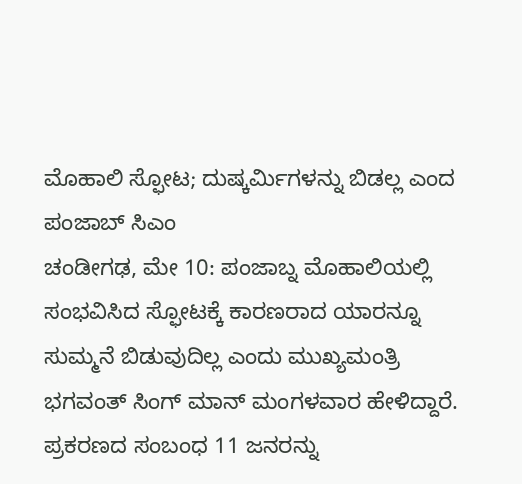ಮೊಹಾಲಿ ಸ್ಫೋಟ; ದುಷ್ಕರ್ಮಿಗಳನ್ನು ಬಿಡಲ್ಲ ಎಂದ ಪಂಜಾಬ್ ಸಿಎಂ
ಚಂಡೀಗಢ, ಮೇ 10: ಪಂಜಾಬ್ನ ಮೊಹಾಲಿಯಲ್ಲಿ ಸಂಭವಿಸಿದ ಸ್ಫೋಟಕ್ಕೆ ಕಾರಣರಾದ ಯಾರನ್ನೂ ಸುಮ್ಮನೆ ಬಿಡುವುದಿಲ್ಲ ಎಂದು ಮುಖ್ಯಮಂತ್ರಿ ಭಗವಂತ್ ಸಿಂಗ್ ಮಾನ್ ಮಂಗಳವಾರ ಹೇಳಿದ್ದಾರೆ. ಪ್ರಕರಣದ ಸಂಬಂಧ 11 ಜನರನ್ನು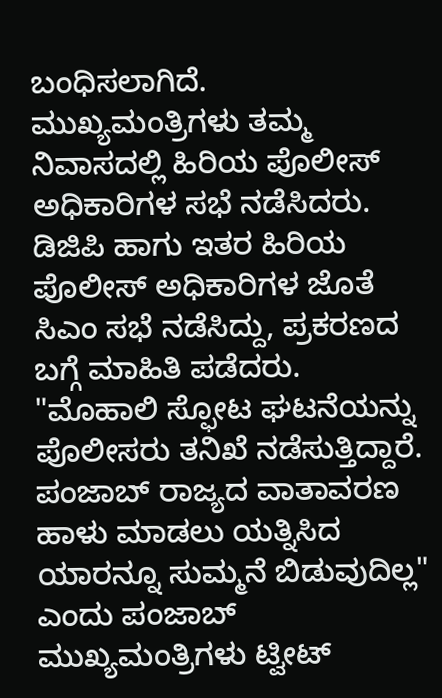ಬಂಧಿಸಲಾಗಿದೆ.
ಮುಖ್ಯಮಂತ್ರಿಗಳು ತಮ್ಮ ನಿವಾಸದಲ್ಲಿ ಹಿರಿಯ ಪೊಲೀಸ್ ಅಧಿಕಾರಿಗಳ ಸಭೆ ನಡೆಸಿದರು. ಡಿಜಿಪಿ ಹಾಗು ಇತರ ಹಿರಿಯ ಪೊಲೀಸ್ ಅಧಿಕಾರಿಗಳ ಜೊತೆ ಸಿಎಂ ಸಭೆ ನಡೆಸಿದ್ದು, ಪ್ರಕರಣದ ಬಗ್ಗೆ ಮಾಹಿತಿ ಪಡೆದರು.
"ಮೊಹಾಲಿ ಸ್ಫೋಟ ಘಟನೆಯನ್ನು ಪೊಲೀಸರು ತನಿಖೆ ನಡೆಸುತ್ತಿದ್ದಾರೆ. ಪಂಜಾಬ್ ರಾಜ್ಯದ ವಾತಾವರಣ ಹಾಳು ಮಾಡಲು ಯತ್ನಿಸಿದ ಯಾರನ್ನೂ ಸುಮ್ಮನೆ ಬಿಡುವುದಿಲ್ಲ" ಎಂದು ಪಂಜಾಬ್ ಮುಖ್ಯಮಂತ್ರಿಗಳು ಟ್ವೀಟ್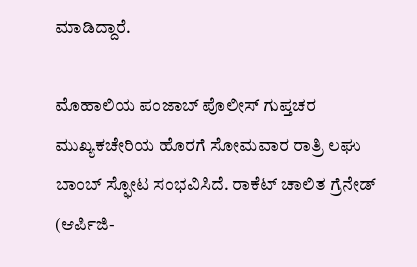ಮಾಡಿದ್ದಾರೆ.

ಮೊಹಾಲಿಯ ಪಂಜಾಬ್ ಪೊಲೀಸ್ ಗುಪ್ತಚರ ಮುಖ್ಯಕಚೇರಿಯ ಹೊರಗೆ ಸೋಮವಾರ ರಾತ್ರಿ ಲಘು ಬಾಂಬ್ ಸ್ಫೋಟ ಸಂಭವಿಸಿದೆ. ರಾಕೆಟ್ ಚಾಲಿತ ಗ್ರೆನೇಡ್ (ಆರ್ಪಿಜಿ-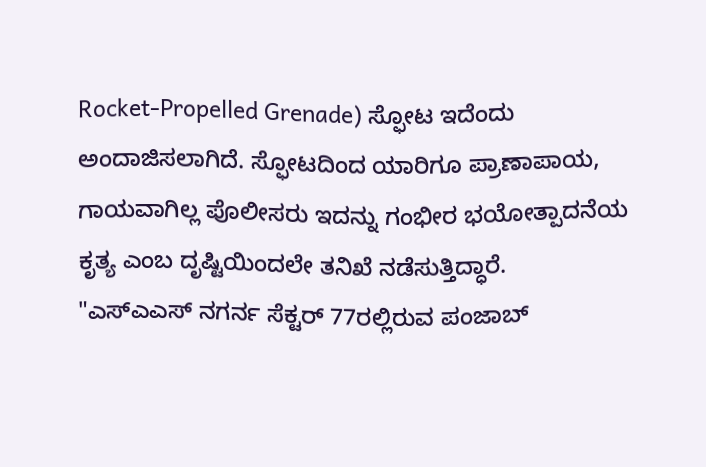Rocket-Propelled Grenade) ಸ್ಫೋಟ ಇದೆಂದು ಅಂದಾಜಿಸಲಾಗಿದೆ. ಸ್ಫೋಟದಿಂದ ಯಾರಿಗೂ ಪ್ರಾಣಾಪಾಯ, ಗಾಯವಾಗಿಲ್ಲ ಪೊಲೀಸರು ಇದನ್ನು ಗಂಭೀರ ಭಯೋತ್ಪಾದನೆಯ ಕೃತ್ಯ ಎಂಬ ದೃಷ್ಟಿಯಿಂದಲೇ ತನಿಖೆ ನಡೆಸುತ್ತಿದ್ಧಾರೆ.
"ಎಸ್ಎಎಸ್ ನಗರ್ನ ಸೆಕ್ಟರ್ 77ರಲ್ಲಿರುವ ಪಂಜಾಬ್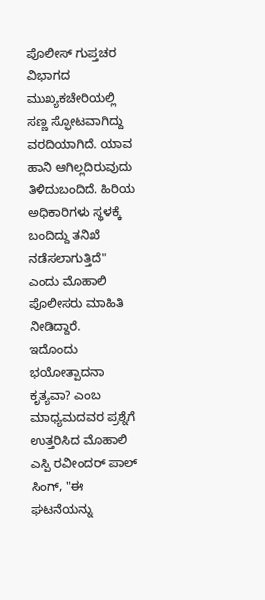ಪೊಲೀಸ್ ಗುಪ್ತಚರ ವಿಭಾಗದ ಮುಖ್ಯಕಚೇರಿಯಲ್ಲಿ ಸಣ್ಣ ಸ್ಫೋಟವಾಗಿದ್ದು ವರದಿಯಾಗಿದೆ. ಯಾವ ಹಾನಿ ಆಗಿಲ್ಲದಿರುವುದು ತಿಳಿದುಬಂದಿದೆ. ಹಿರಿಯ ಅಧಿಕಾರಿಗಳು ಸ್ಥಳಕ್ಕೆ ಬಂದಿದ್ದು ತನಿಖೆ ನಡೆಸಲಾಗುತ್ತಿದೆ" ಎಂದು ಮೊಹಾಲಿ ಪೊಲೀಸರು ಮಾಹಿತಿ ನೀಡಿದ್ದಾರೆ.
ಇದೊಂದು ಭಯೋತ್ಪಾದನಾ ಕೃತ್ಯವಾ? ಎಂಬ ಮಾಧ್ಯಮದವರ ಪ್ರಶ್ನೆಗೆ ಉತ್ತರಿಸಿದ ಮೊಹಾಲಿ ಎಸ್ಪಿ ರವೀಂದರ್ ಪಾಲ್ ಸಿಂಗ್, "ಈ ಘಟನೆಯನ್ನು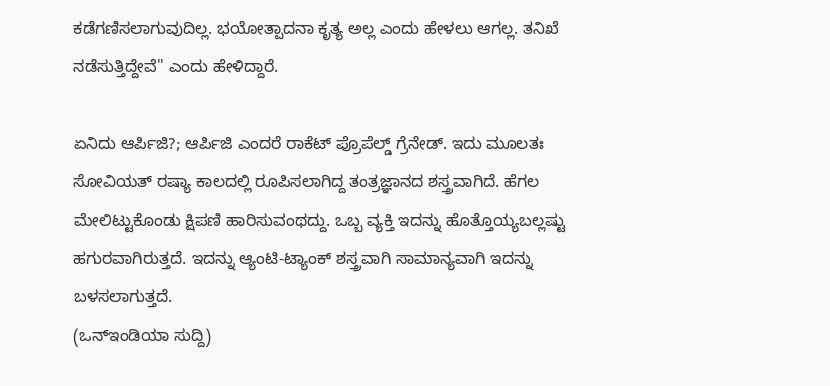ಕಡೆಗಣಿಸಲಾಗುವುದಿಲ್ಲ. ಭಯೋತ್ಪಾದನಾ ಕೃತ್ಯ ಅಲ್ಲ ಎಂದು ಹೇಳಲು ಆಗಲ್ಲ. ತನಿಖೆ ನಡೆಸುತ್ತಿದ್ದೇವೆ" ಎಂದು ಹೇಳಿದ್ದಾರೆ.

ಏನಿದು ಆರ್ಪಿಜಿ?; ಆರ್ಪಿಜಿ ಎಂದರೆ ರಾಕೆಟ್ ಪ್ರೊಪೆಲ್ಡ್ ಗ್ರೆನೇಡ್. ಇದು ಮೂಲತಃ ಸೋವಿಯತ್ ರಷ್ಯಾ ಕಾಲದಲ್ಲಿ ರೂಪಿಸಲಾಗಿದ್ದ ತಂತ್ರಜ್ಞಾನದ ಶಸ್ತ್ರವಾಗಿದೆ. ಹೆಗಲ ಮೇಲಿಟ್ಟುಕೊಂಡು ಕ್ಷಿಪಣಿ ಹಾರಿಸುವಂಥದ್ದು. ಒಬ್ಬ ವ್ಯಕ್ತಿ ಇದನ್ನು ಹೊತ್ತೊಯ್ಯಬಲ್ಲಷ್ಟು ಹಗುರವಾಗಿರುತ್ತದೆ. ಇದನ್ನು ಆ್ಯಂಟಿ-ಟ್ಯಾಂಕ್ ಶಸ್ತ್ರವಾಗಿ ಸಾಮಾನ್ಯವಾಗಿ ಇದನ್ನು ಬಳಸಲಾಗುತ್ತದೆ.
(ಒನ್ಇಂಡಿಯಾ ಸುದ್ದಿ)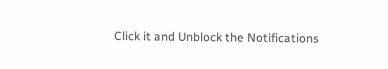Click it and Unblock the Notifications